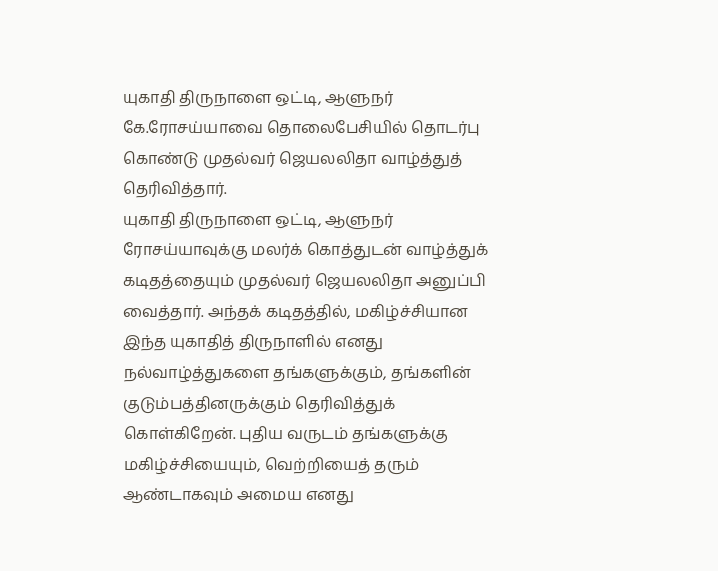யுகாதி திருநாளை ஒட்டி, ஆளுநர் கே.ரோசய்யாவை தொலைபேசியில் தொடர்பு கொண்டு முதல்வர் ஜெயலலிதா வாழ்த்துத் தெரிவித்தார்.
யுகாதி திருநாளை ஒட்டி, ஆளுநர் ரோசய்யாவுக்கு மலர்க் கொத்துடன் வாழ்த்துக் கடிதத்தையும் முதல்வர் ஜெயலலிதா அனுப்பி வைத்தார். அந்தக் கடிதத்தில், மகிழ்ச்சியான இந்த யுகாதித் திருநாளில் எனது நல்வாழ்த்துகளை தங்களுக்கும், தங்களின் குடும்பத்தினருக்கும் தெரிவித்துக் கொள்கிறேன். புதிய வருடம் தங்களுக்கு மகிழ்ச்சியையும், வெற்றியைத் தரும் ஆண்டாகவும் அமைய எனது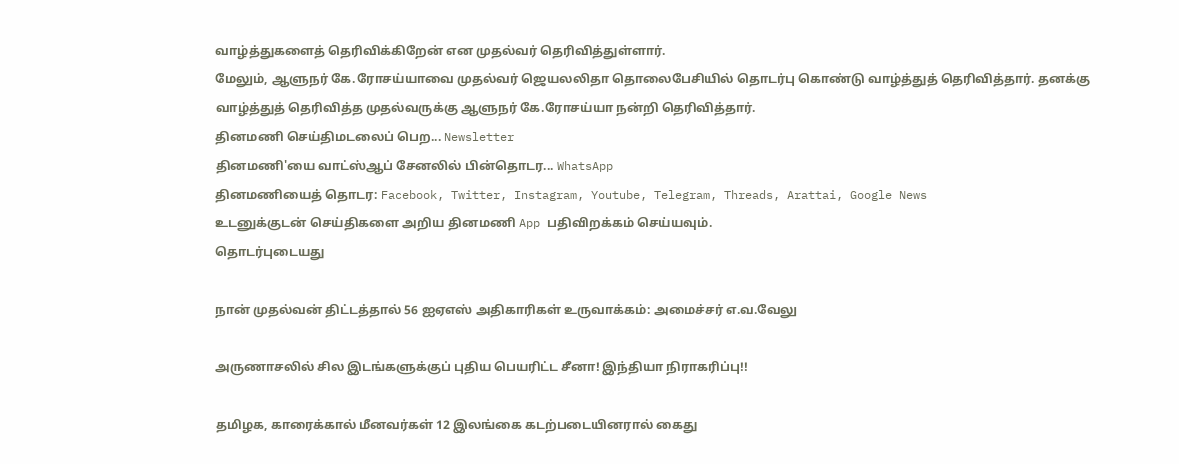வாழ்த்துகளைத் தெரிவிக்கிறேன் என முதல்வர் தெரிவித்துள்ளார்.
மேலும், ஆளுநர் கே.ரோசய்யாவை முதல்வர் ஜெயலலிதா தொலைபேசியில் தொடர்பு கொண்டு வாழ்த்துத் தெரிவித்தார். தனக்கு வாழ்த்துத் தெரிவித்த முதல்வருக்கு ஆளுநர் கே.ரோசய்யா நன்றி தெரிவித்தார்.
தினமணி செய்திமடலைப் பெற... Newsletter
தினமணி'யை வாட்ஸ்ஆப் சேனலில் பின்தொடர... WhatsApp
தினமணியைத் தொடர: Facebook, Twitter, Instagram, Youtube, Telegram, Threads, Arattai, Google News
உடனுக்குடன் செய்திகளை அறிய தினமணி App பதிவிறக்கம் செய்யவும்.
தொடர்புடையது

நான் முதல்வன் திட்டத்தால் 56 ஐஏஎஸ் அதிகாரிகள் உருவாக்கம்: அமைச்சர் எ.வ.வேலு

அருணாசலில் சில இடங்களுக்குப் புதிய பெயரிட்ட சீனா! இந்தியா நிராகரிப்பு!!

தமிழக, காரைக்கால் மீனவர்கள் 12 இலங்கை கடற்படையினரால் கைது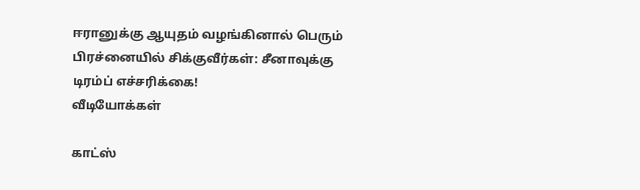ஈரானுக்கு ஆயுதம் வழங்கினால் பெரும் பிரச்னையில் சிக்குவீர்கள்: சீனாவுக்கு டிரம்ப் எச்சரிக்கை!
வீடியோக்கள்

காட்ஸ்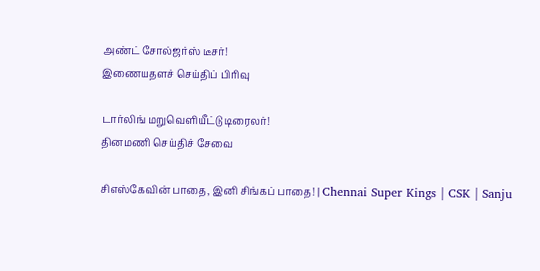அண்ட் சோல்ஜர்ஸ் டீசர்!
இணையதளச் செய்திப் பிரிவு

டார்லிங் மறுவெளியீட்டு டிரைலர்!
தினமணி செய்திச் சேவை

சிஎஸ்கேவின் பாதை, இனி சிங்கப் பாதை! | Chennai Super Kings | CSK | Sanju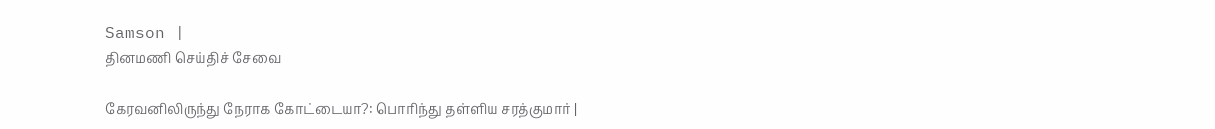Samson |
தினமணி செய்திச் சேவை

கேரவனிலிருந்து நேராக கோட்டையா?: பொரிந்து தள்ளிய சரத்குமார் |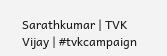Sarathkumar | TVK Vijay | #tvkcampaign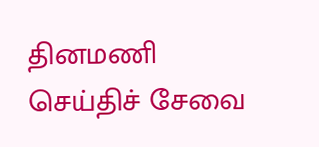தினமணி செய்திச் சேவை